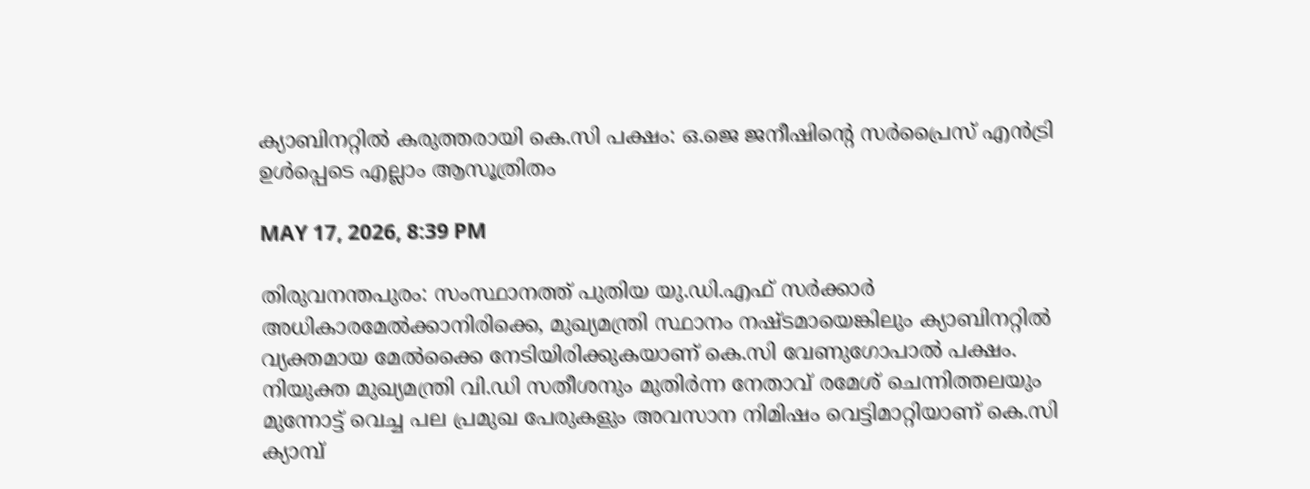ക്യാബിനറ്റില്‍ കരുത്തരായി കെ.സി പക്ഷം: ഒ.ജെ ജനീഷിന്റെ സര്‍പ്രൈസ് എന്‍ട്രി ഉള്‍പ്പെടെ എല്ലാം ആസൂത്രിതം

MAY 17, 2026, 8:39 PM

തിരുവനന്തപുരം: സംസ്ഥാനത്ത് പുതിയ യു.ഡി.എഫ് സര്‍ക്കാര്‍ അധികാരമേല്‍ക്കാനിരിക്കെ, മുഖ്യമന്ത്രി സ്ഥാനം നഷ്ടമായെങ്കിലും ക്യാബിനറ്റില്‍ വ്യക്തമായ മേല്‍ക്കൈ നേടിയിരിക്കുകയാണ് കെ.സി വേണുഗോപാല്‍ പക്ഷം. നിയുക്ത മുഖ്യമന്ത്രി വി.ഡി സതീശനും മുതിര്‍ന്ന നേതാവ് രമേശ് ചെന്നിത്തലയും മുന്നോട്ട് വെച്ച പല പ്രമുഖ പേരുകളും അവസാന നിമിഷം വെട്ടിമാറ്റിയാണ് കെ.സി ക്യാമ്പ്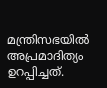മന്ത്രിസഭയില്‍ അപ്രമാദിത്യം ഉറപ്പിച്ചത്.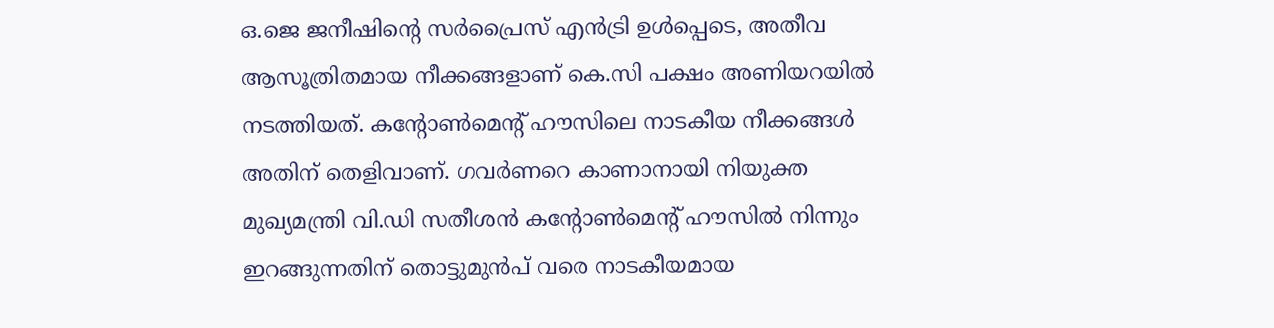ഒ.ജെ ജനീഷിന്റെ സര്‍പ്രൈസ് എന്‍ട്രി ഉള്‍പ്പെടെ, അതീവ ആസൂത്രിതമായ നീക്കങ്ങളാണ് കെ.സി പക്ഷം അണിയറയില്‍ നടത്തിയത്. കന്റോണ്‍മെന്റ് ഹൗസിലെ നാടകീയ നീക്കങ്ങള്‍ അതിന് തെളിവാണ്. ഗവര്‍ണറെ കാണാനായി നിയുക്ത മുഖ്യമന്ത്രി വി.ഡി സതീശന്‍ കന്റോണ്‍മെന്റ് ഹൗസില്‍ നിന്നും ഇറങ്ങുന്നതിന് തൊട്ടുമുന്‍പ് വരെ നാടകീയമായ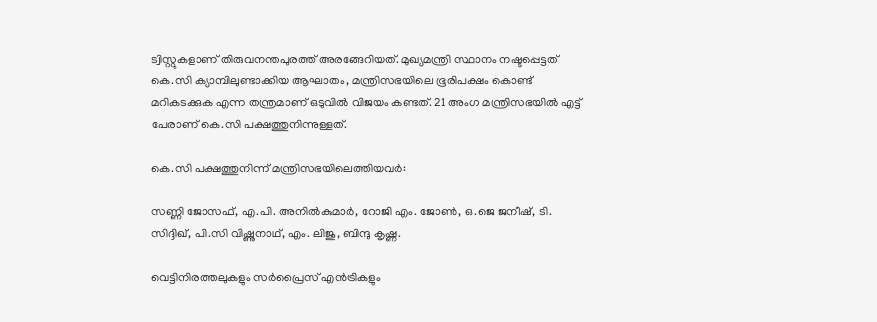ട്വിസ്റ്റുകളാണ് തിരുവനന്തപുരത്ത് അരങ്ങേറിയത്. മുഖ്യമന്ത്രി സ്ഥാനം നഷ്ടപ്പെട്ടത് കെ.സി ക്യാമ്പിലുണ്ടാക്കിയ ആഘാതം, മന്ത്രിസഭയിലെ ഭൂരിപക്ഷം കൊണ്ട് മറികടക്കുക എന്ന തന്ത്രമാണ് ഒടുവില്‍ വിജയം കണ്ടത്. 21 അംഗ മന്ത്രിസഭയില്‍ എട്ട് പേരാണ് കെ.സി പക്ഷത്തുനിന്നുള്ളത്.

കെ.സി പക്ഷത്തുനിന്ന് മന്ത്രിസഭയിലെത്തിയവര്‍:

സണ്ണി ജോസഫ്, എ.പി. അനില്‍കുമാര്‍, റോജി എം. ജോണ്‍, ഒ.ജെ ജനീഷ്, ടി. സിദ്ദിഖ്, പി.സി വിഷ്ണുനാഥ്, എം. ലിജു, ബിന്ദു കൃഷ്ണ.

വെട്ടിനിരത്തലുകളും സര്‍പ്രൈസ് എന്‍ട്രികളും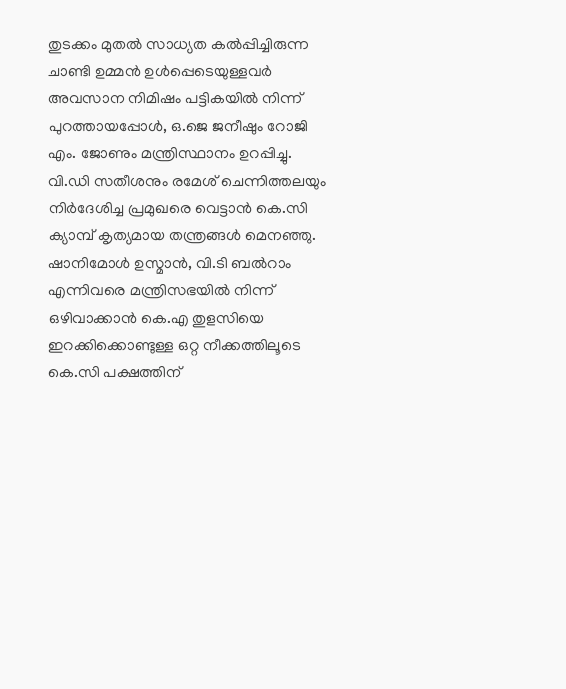തുടക്കം മുതല്‍ സാധ്യത കല്‍പ്പിച്ചിരുന്ന ചാണ്ടി ഉമ്മന്‍ ഉള്‍പ്പെടെയുള്ളവര്‍ അവസാന നിമിഷം പട്ടികയില്‍ നിന്ന് പുറത്തായപ്പോള്‍, ഒ.ജെ ജനീഷും റോജി എം. ജോണും മന്ത്രിസ്ഥാനം ഉറപ്പിച്ചു. വി.ഡി സതീശനും രമേശ് ചെന്നിത്തലയും നിര്‍ദേശിച്ച പ്രമുഖരെ വെട്ടാന്‍ കെ.സി ക്യാമ്പ് കൃത്യമായ തന്ത്രങ്ങള്‍ മെനഞ്ഞു. ഷാനിമോള്‍ ഉസ്മാന്‍, വി.ടി ബല്‍റാം എന്നിവരെ മന്ത്രിസഭയില്‍ നിന്ന് ഒഴിവാക്കാന്‍ കെ.എ തുളസിയെ ഇറക്കിക്കൊണ്ടുള്ള ഒറ്റ നീക്കത്തിലൂടെ കെ.സി പക്ഷത്തിന്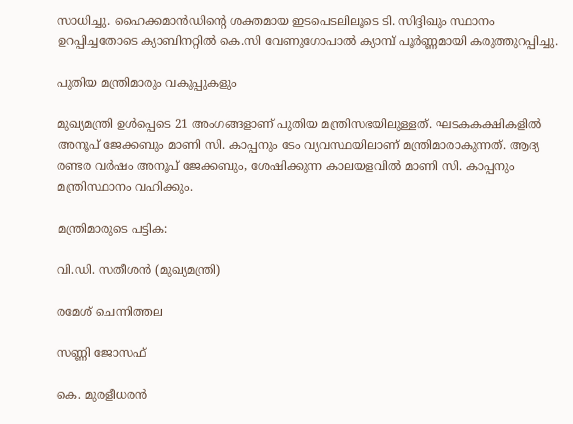സാധിച്ചു. ഹൈക്കമാന്‍ഡിന്റെ ശക്തമായ ഇടപെടലിലൂടെ ടി. സിദ്ദിഖും സ്ഥാനം ഉറപ്പിച്ചതോടെ ക്യാബിനറ്റില്‍ കെ.സി വേണുഗോപാല്‍ ക്യാമ്പ് പൂര്‍ണ്ണമായി കരുത്തുറപ്പിച്ചു.

പുതിയ മന്ത്രിമാരും വകുപ്പുകളും

മുഖ്യമന്ത്രി ഉള്‍പ്പെടെ 21 അംഗങ്ങളാണ് പുതിയ മന്ത്രിസഭയിലുള്ളത്. ഘടകകക്ഷികളില്‍ അനൂപ് ജേക്കബും മാണി സി. കാപ്പനും ടേം വ്യവസ്ഥയിലാണ് മന്ത്രിമാരാകുന്നത്. ആദ്യ രണ്ടര വര്‍ഷം അനൂപ് ജേക്കബും, ശേഷിക്കുന്ന കാലയളവില്‍ മാണി സി. കാപ്പനും മന്ത്രിസ്ഥാനം വഹിക്കും.

മന്ത്രിമാരുടെ പട്ടിക:

വി.ഡി. സതീശന്‍ (മുഖ്യമന്ത്രി)

രമേശ് ചെന്നിത്തല

സണ്ണി ജോസഫ്

കെ. മുരളീധരന്‍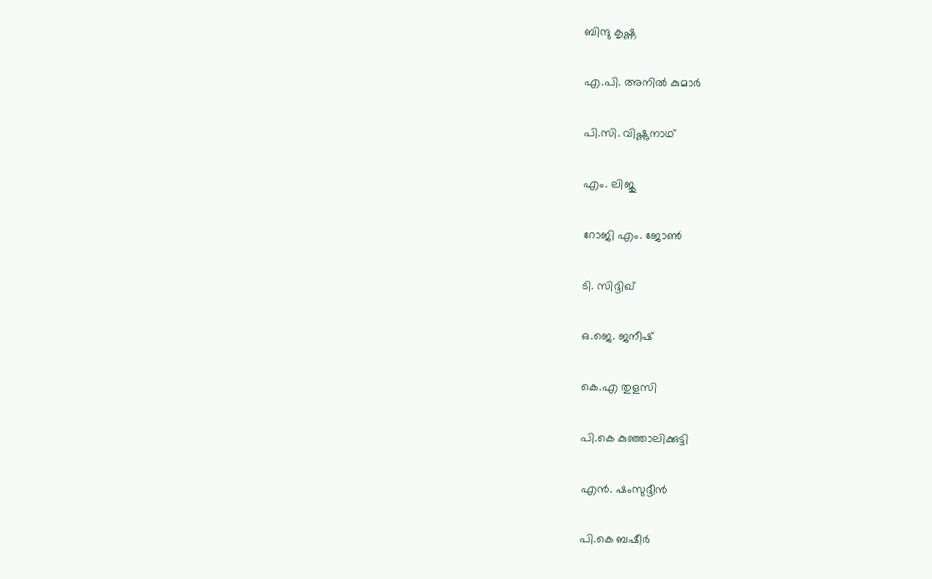ബിന്ദു കൃഷ്ണ

എ.പി. അനില്‍ കുമാര്‍

പി.സി. വിഷ്ണുനാഥ്

എം. ലിജു

റോജി എം. ജോണ്‍

ടി. സിദ്ദിഖ്

ഒ.ജെ. ജനീഷ്

കെ.എ തുളസി

പി.കെ കുഞ്ഞാലിക്കുട്ടി

എന്‍. ഷംസുദ്ദീന്‍

പി.കെ ബഷീര്‍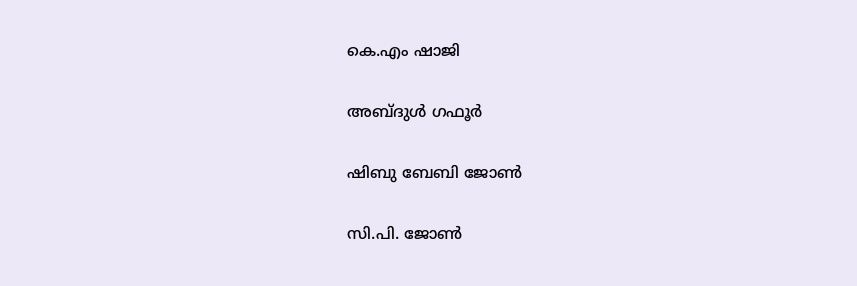കെ.എം ഷാജി

അബ്ദുള്‍ ഗഫൂര്‍

ഷിബു ബേബി ജോണ്‍

സി.പി. ജോണ്‍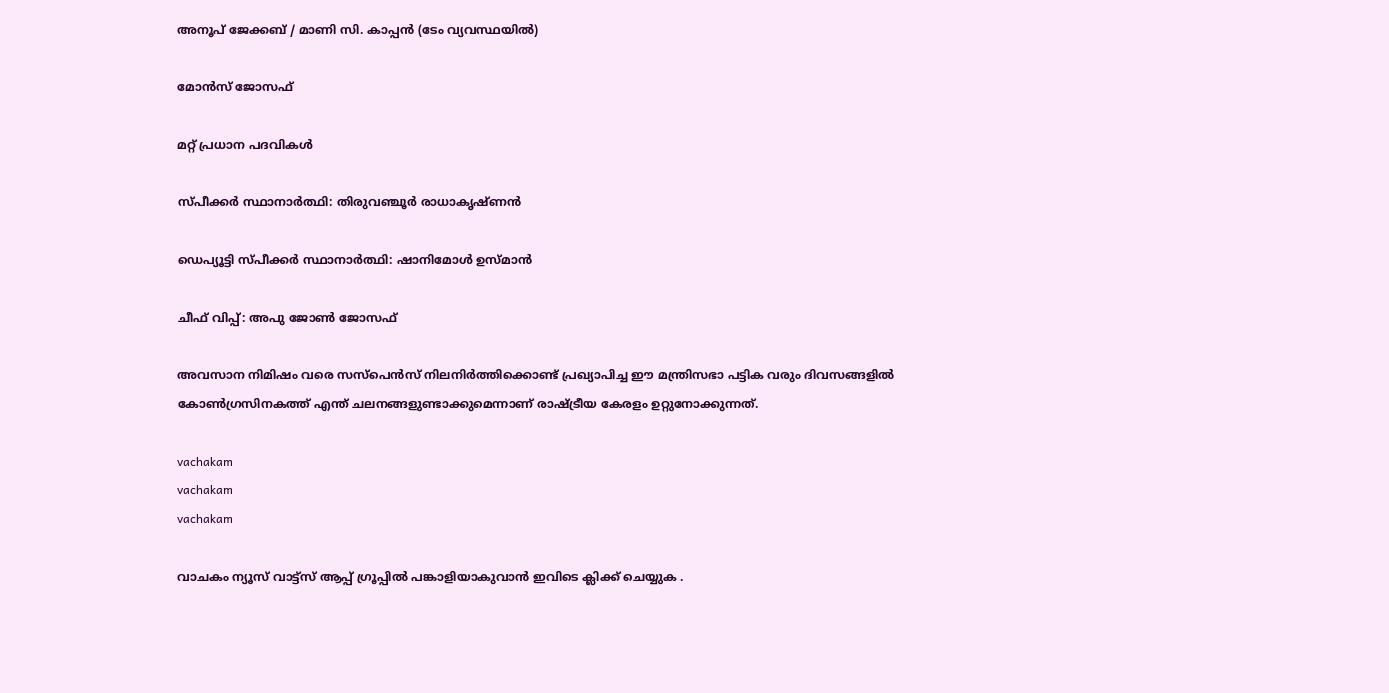അനൂപ് ജേക്കബ് / മാണി സി. കാപ്പന്‍ (ടേം വ്യവസ്ഥയില്‍)

മോന്‍സ് ജോസഫ്

മറ്റ് പ്രധാന പദവികള്‍

സ്പീക്കര്‍ സ്ഥാനാര്‍ത്ഥി: തിരുവഞ്ചൂര്‍ രാധാകൃഷ്ണന്‍

ഡെപ്യൂട്ടി സ്പീക്കര്‍ സ്ഥാനാര്‍ത്ഥി: ഷാനിമോള്‍ ഉസ്മാന്‍

ചീഫ് വിപ്പ്: അപു ജോണ്‍ ജോസഫ്

അവസാന നിമിഷം വരെ സസ്‌പെന്‍സ് നിലനിര്‍ത്തിക്കൊണ്ട് പ്രഖ്യാപിച്ച ഈ മന്ത്രിസഭാ പട്ടിക വരും ദിവസങ്ങളില്‍ കോണ്‍ഗ്രസിനകത്ത് എന്ത് ചലനങ്ങളുണ്ടാക്കുമെന്നാണ് രാഷ്ട്രീയ കേരളം ഉറ്റുനോക്കുന്നത്.

vachakam
vachakam
vachakam

വാചകം ന്യൂസ് വാട്ട്സ് ആപ്പ് ഗ്രൂപ്പിൽ പങ്കാളിയാകുവാൻ ഇവിടെ ക്ലിക്ക് ചെയ്യുക .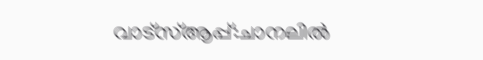വാട്സ്ആപ്പ്:ചാനലിൽ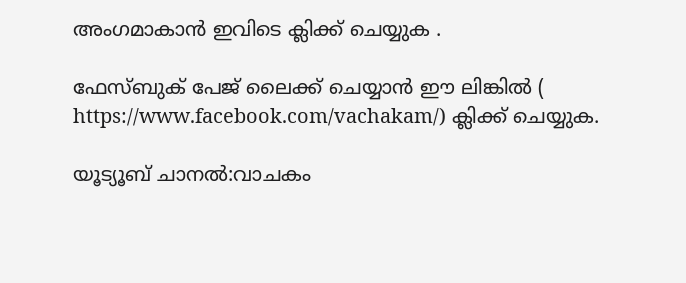അംഗമാകാൻ ഇവിടെ ക്ലിക്ക് ചെയ്യുക .

ഫേസ്ബുക് പേജ് ലൈക്ക് ചെയ്യാൻ ഈ ലിങ്കിൽ (
https://www.facebook.com/vachakam/) ക്ലിക്ക് ചെയ്യുക.

യൂട്യൂബ് ചാനൽ:വാചകം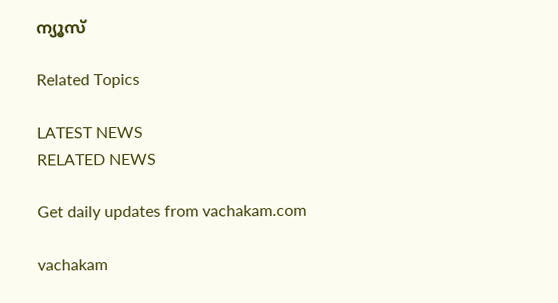ന്യൂസ്

Related Topics

LATEST NEWS
RELATED NEWS

Get daily updates from vachakam.com

vachakam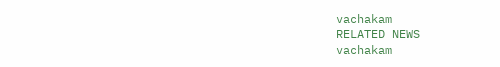vachakam
RELATED NEWS
vachakam